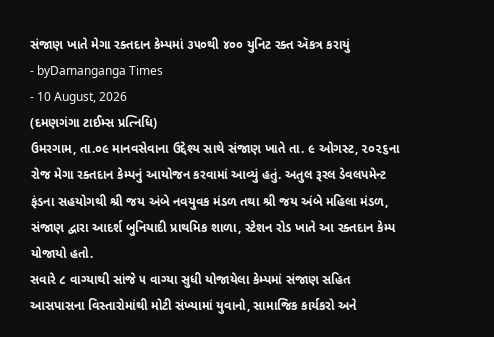સંજાણ ખાતે મેગા રક્તદાન કેમ્પમાં ૩૫૦થી ૪૦૦ યુનિટ રક્ત ઍકત્ર કરાયું
- byDamanganga Times
- 10 August, 2026
(દમણગંગા ટાઈમ્સ પ્રત્નિધિ)
ઉમરગામ, તા.૦૯ માનવસેવાના ઉદ્દેશ્ય સાથે સંજાણ ખાતે તા. ૯ ઓગસ્ટ, ૨૦૨૬ના રોજ મેગા રક્તદાન કેમ્પનું આયોજન કરવામાં આવ્યું હતું. અતુલ રૂરલ ડેવલપમેન્ટ ફંડના સહયોગથી શ્રી જય અંબે નવયુવક મંડળ તથા શ્રી જય અંબે મહિલા મંડળ, સંજાણ દ્વારા આદર્શ બુનિયાદી પ્રાથમિક શાળા, સ્ટેશન રોડ ખાતે આ રક્તદાન કેમ્પ યોજાયો હતો.
સવારે ૮ વાગ્યાથી સાંજે ૫ વાગ્યા સુધી યોજાયેલા કેમ્પમાં સંજાણ સહિત આસપાસના વિસ્તારોમાંથી મોટી સંખ્યામાં યુવાનો, સામાજિક કાર્યકરો અને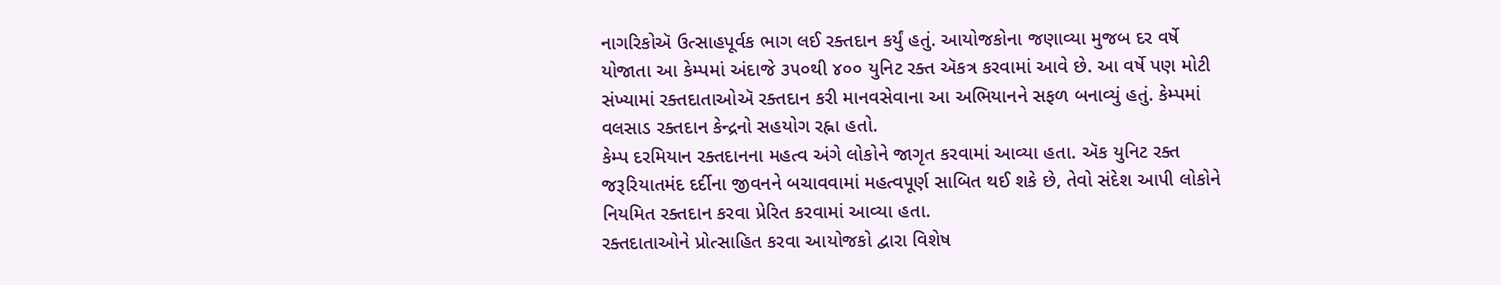નાગરિકોઍ ઉત્સાહપૂર્વક ભાગ લઈ રક્તદાન કર્યું હતું. આયોજકોના જણાવ્યા મુજબ દર વર્ષે યોજાતા આ કેમ્પમાં અંદાજે ૩૫૦થી ૪૦૦ યુનિટ રક્ત ઍકત્ર કરવામાં આવે છે. આ વર્ષે પણ મોટી સંખ્યામાં રક્તદાતાઓઍ રક્તદાન કરી માનવસેવાના આ અભિયાનને સફળ બનાવ્યું હતું. કેમ્પમાં વલસાડ રક્તદાન કેન્દ્રનો સહયોગ રહ્ના હતો.
કેમ્પ દરમિયાન રક્તદાનના મહત્વ અંગે લોકોને જાગૃત કરવામાં આવ્યા હતા. ઍક યુનિટ રક્ત જરૂરિયાતમંદ દર્દીના જીવનને બચાવવામાં મહત્વપૂર્ણ સાબિત થઈ શકે છે, તેવો સંદેશ આપી લોકોને નિયમિત રક્તદાન કરવા પ્રેરિત કરવામાં આવ્યા હતા.
રક્તદાતાઓને પ્રોત્સાહિત કરવા આયોજકો દ્વારા વિશેષ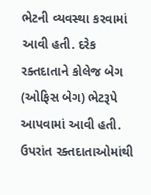ભેટની વ્યવસ્થા કરવામાં આવી હતી. દરેક રક્તદાતાને કોલેજ બેગ (ઓફિસ બેગ) ભેટરૂપે આપવામાં આવી હતી. ઉપરાંત રક્તદાતાઓમાંથી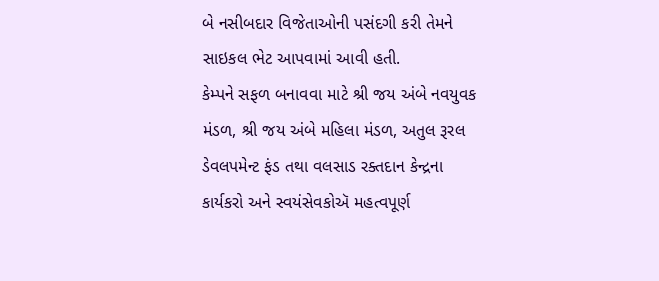બે નસીબદાર વિજેતાઓની પસંદગી કરી તેમને સાઇકલ ભેટ આપવામાં આવી હતી.
કેમ્પને સફળ બનાવવા માટે શ્રી જય અંબે નવયુવક મંડળ, શ્રી જય અંબે મહિલા મંડળ, અતુલ રૂરલ ડેવલપમેન્ટ ફંડ તથા વલસાડ રક્તદાન કેન્દ્રના કાર્યકરો અને સ્વયંસેવકોઍ મહત્વપૂર્ણ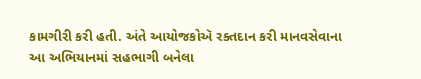કામગીરી કરી હતી. અંતે આયોજકોઍ રક્તદાન કરી માનવસેવાના આ અભિયાનમાં સહભાગી બનેલા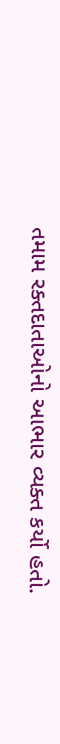તમામ રક્તદાતાઓનો આભાર વ્યક્ત કર્યો હતો.